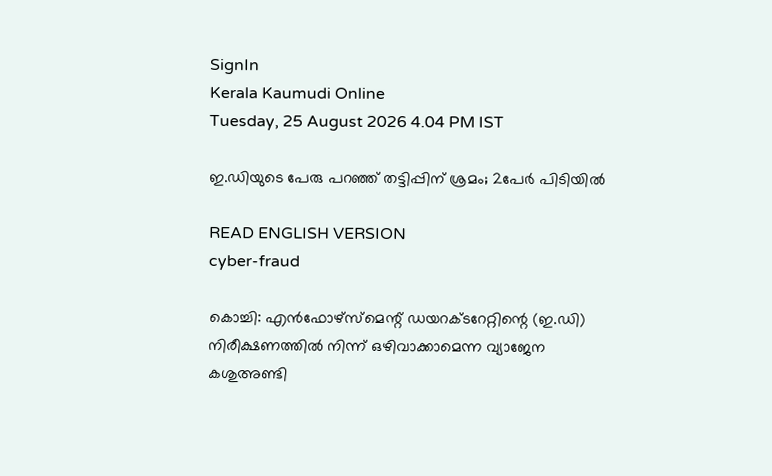SignIn
Kerala Kaumudi Online
Tuesday, 25 August 2026 4.04 PM IST

ഇ.ഡിയുടെ പേരു പറഞ്ഞ് തട്ടിപ്പിന് ശ്രമം; 2പേർ പിടിയിൽ

READ ENGLISH VERSION
cyber-fraud

കൊച്ചി: എൻഫോഴ്‌സ്‌മെന്റ് ഡയറക്ടറേറ്റിന്റെ (ഇ.ഡി) നിരീക്ഷണത്തിൽ നിന്ന് ഒഴിവാക്കാമെന്ന വ്യാജേന കശുഅണ്ടി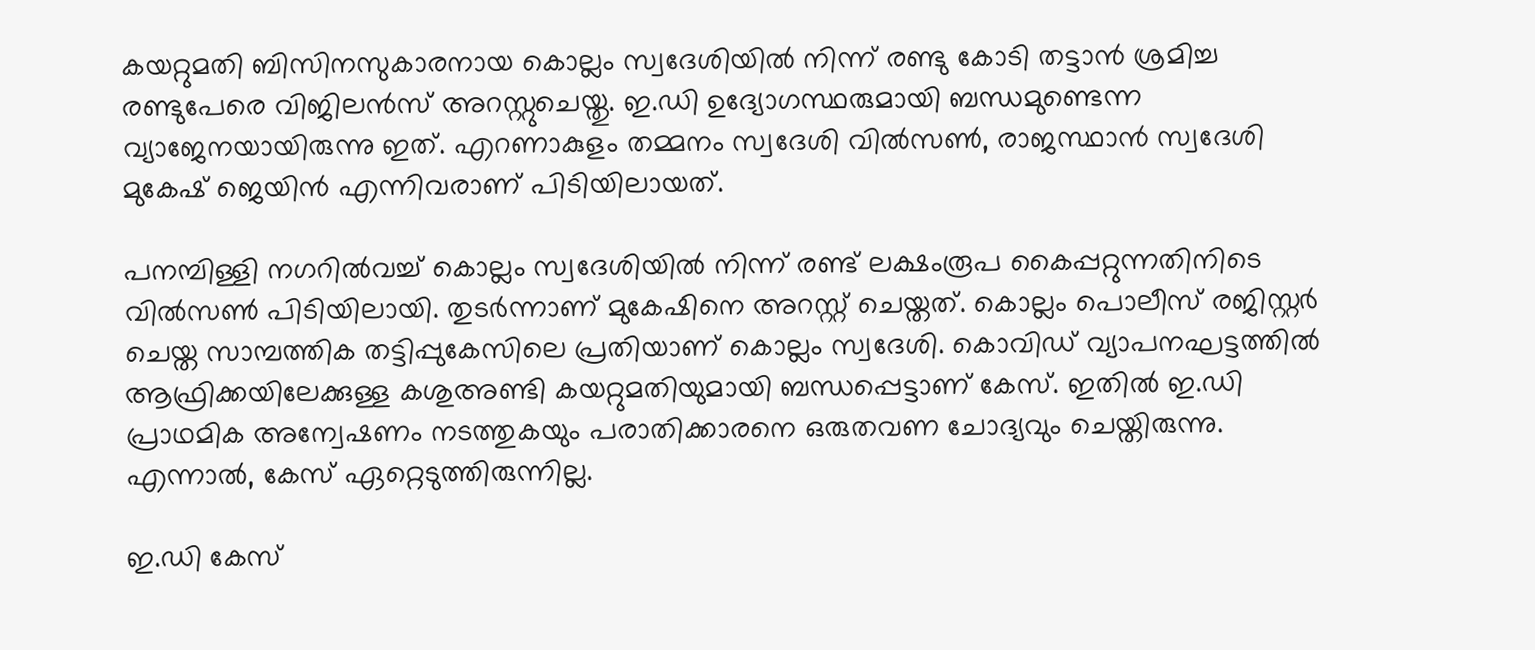കയറ്റുമതി ബിസിനസുകാരനായ കൊല്ലം സ്വദേശിയിൽ നിന്ന് രണ്ടു കോടി തട്ടാൻ ശ്രമിച്ച രണ്ടുപേരെ വിജിലൻസ് അറസ്റ്റുചെയ്തു. ഇ.ഡി ഉദ്യോഗസ്ഥരുമായി ബന്ധമുണ്ടെന്ന വ്യാജേനയായിരുന്നു ഇത്. എറണാകുളം തമ്മനം സ്വദേശി വിൽസൺ, രാജസ്ഥാൻ സ്വദേശി മുകേഷ് ജെയിൻ എന്നിവരാണ് പിടിയിലായത്.

പനമ്പിള്ളി നഗറിൽവച്ച് കൊല്ലം സ്വദേശിയിൽ നിന്ന് രണ്ട് ലക്ഷംരൂപ കൈപ്പറ്റുന്നതിനിടെ വിൽസൺ പിടിയിലായി. തുടർന്നാണ് മുകേഷിനെ അറസ്റ്റ് ചെയ്തത്. കൊല്ലം പൊലീസ് രജിസ്റ്റർ ചെയ്ത സാമ്പത്തിക തട്ടിപ്പുകേസിലെ പ്രതിയാണ് കൊല്ലം സ്വദേശി. കൊവിഡ് വ്യാപനഘട്ടത്തിൽ ആഫ്രിക്കയിലേക്കുള്ള കശുഅണ്ടി കയറ്റുമതിയുമായി ബന്ധപ്പെട്ടാണ് കേസ്. ഇതിൽ ഇ.ഡി പ്രാഥമിക അന്വേഷണം നടത്തുകയും പരാതിക്കാരനെ ഒരുതവണ ചോദ്യവും ചെയ്തിരുന്നു. എന്നാൽ, കേസ് ഏറ്റെടുത്തിരുന്നില്ല.

ഇ.ഡി കേസ്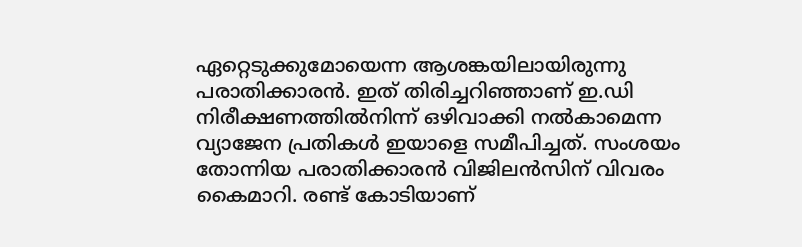ഏറ്റെടുക്കുമോയെന്ന ആശങ്കയിലായിരുന്നു പരാതിക്കാരൻ. ഇത് തിരിച്ചറിഞ്ഞാണ് ഇ.ഡി നിരീക്ഷണത്തിൽനിന്ന് ഒഴിവാക്കി നൽകാമെന്ന വ്യാജേന പ്രതികൾ ഇയാളെ സമീപിച്ചത്. സംശയം തോന്നിയ പരാതിക്കാരൻ വിജിലൻസിന് വിവരം കൈമാറി. രണ്ട് കോടിയാണ്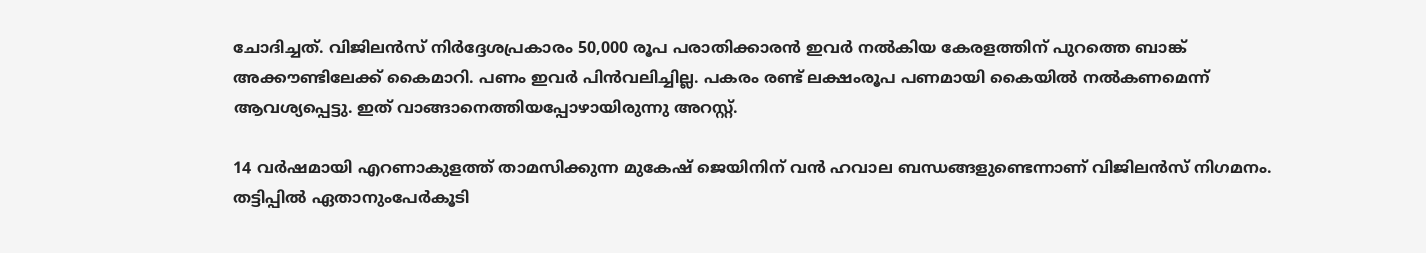ചോദിച്ചത്. വിജിലൻസ് നിർദ്ദേശപ്രകാരം 50,000 രൂപ പരാതിക്കാരൻ ഇവർ നൽകിയ കേരളത്തിന് പുറത്തെ ബാങ്ക് അക്കൗണ്ടിലേക്ക് കൈമാറി. പണം ഇവർ പിൻവലിച്ചില്ല. പകരം രണ്ട് ലക്ഷംരൂപ പണമായി കൈയിൽ നൽകണമെന്ന് ആവശ്യപ്പെട്ടു. ഇത് വാങ്ങാനെത്തിയപ്പോഴായിരുന്നു അറസ്റ്റ്.

14 വർഷമായി എറണാകുളത്ത് താമസിക്കുന്ന മുകേഷ് ജെയിനിന് വൻ ഹവാല ബന്ധങ്ങളുണ്ടെന്നാണ് വിജിലൻസ് നിഗമനം. തട്ടിപ്പിൽ ഏതാനുംപേർകൂടി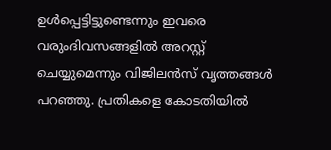ഉൾപ്പെട്ടിട്ടുണ്ടെന്നും ഇവരെ വരുംദിവസങ്ങളിൽ അറസ്റ്റ് ചെയ്യുമെന്നും വിജിലൻസ് വൃത്തങ്ങൾ പറഞ്ഞു. പ്രതികളെ കോടതിയിൽ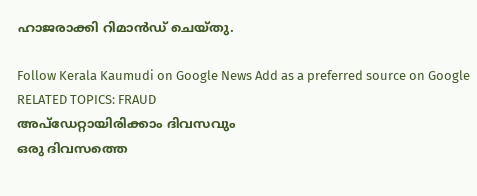ഹാജരാക്കി റിമാൻഡ് ചെയ്തു.

Follow Kerala Kaumudi on Google News Add as a preferred source on Google
RELATED TOPICS: FRAUD
അപ്ഡേറ്റായിരിക്കാം ദിവസവും
ഒരു ദിവസത്തെ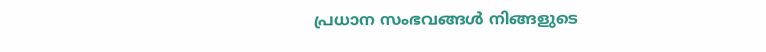പ്രധാന സംഭവങ്ങൾ നിങ്ങളുടെ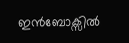ഇൻബോക്സിൽ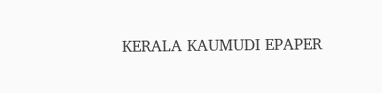KERALA KAUMUDI EPAPER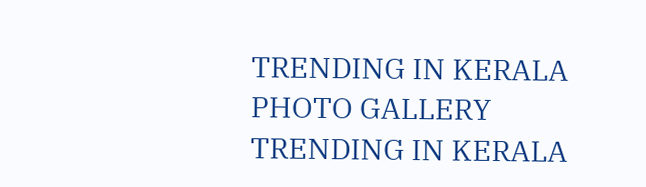TRENDING IN KERALA
PHOTO GALLERY
TRENDING IN KERALA